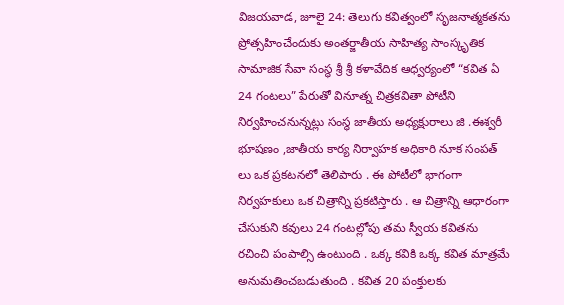విజయవాడ, జూలై 24: తెలుగు కవిత్వంలో సృజనాత్మకతను ప్రోత్సహించేందుకు అంతర్జాతీయ సాహిత్య సాంస్కృతిక సామాజిక సేవా సంస్థ శ్రీ శ్రీ కళావేదిక ఆధ్వర్యంలో “కవిత ఏ 24 గంటలు” పేరుతో వినూత్న చిత్రకవితా పోటీని నిర్వహించనున్నట్లు సంస్థ జాతీయ అధ్యక్షురాలు జి .ఈశ్వరీ భూషణం ,జాతీయ కార్య నిర్వాహక అధికారి నూక సంపత్ లు ఒక ప్రకటనలో తెలిపారు . ఈ పోటీలో భాగంగా నిర్వహకులు ఒక చిత్రాన్ని ప్రకటిస్తారు . ఆ చిత్రాన్ని ఆధారంగా చేసుకుని కవులు 24 గంటల్లోపు తమ స్వీయ కవితను రచించి పంపాల్సి ఉంటుంది . ఒక్క కవికి ఒక్క కవిత మాత్రమే అనుమతించబడుతుంది . కవిత 20 పంక్తులకు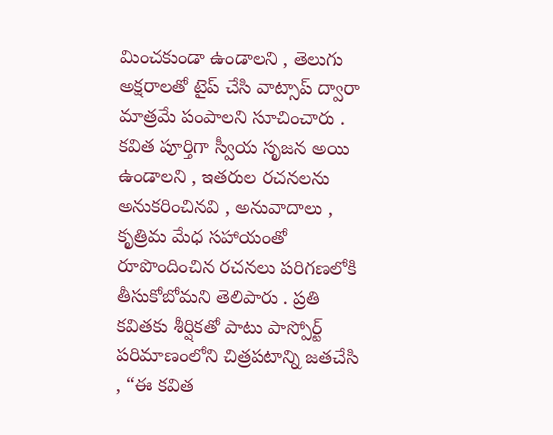మించకుండా ఉండాలని , తెలుగు అక్షరాలతో టైప్ చేసి వాట్సాప్ ద్వారా మాత్రమే పంపాలని సూచించారు . కవిత పూర్తిగా స్వీయ సృజన అయి ఉండాలని , ఇతరుల రచనలను అనుకరించినవి , అనువాదాలు , కృత్రిమ మేధ సహాయంతో రూపొందించిన రచనలు పరిగణలోకి తీసుకోబోమని తెలిపారు . ప్రతి కవితకు శీర్షికతో పాటు పాస్పోర్ట్ పరిమాణంలోని చిత్రపటాన్ని జతచేసి , “ఈ కవిత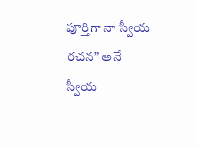పూర్తిగా నా స్వీయ రచన” అనే స్వీయ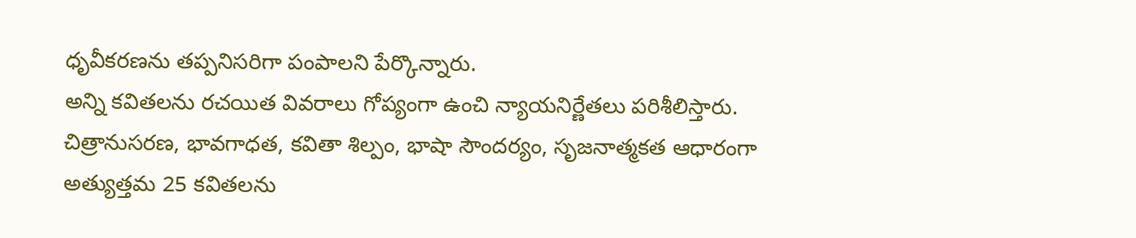ధృవీకరణను తప్పనిసరిగా పంపాలని పేర్కొన్నారు.
అన్ని కవితలను రచయిత వివరాలు గోప్యంగా ఉంచి న్యాయనిర్ణేతలు పరిశీలిస్తారు. చిత్రానుసరణ, భావగాధత, కవితా శిల్పం, భాషా సౌందర్యం, సృజనాత్మకత ఆధారంగా అత్యుత్తమ 25 కవితలను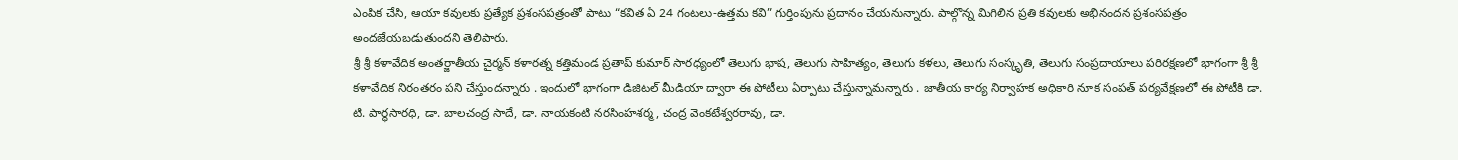ఎంపిక చేసి, ఆయా కవులకు ప్రత్యేక ప్రశంసపత్రంతో పాటు “కవిత ఏ 24 గంటలు-ఉత్తమ కవి” గుర్తింపును ప్రదానం చేయనున్నారు. పాల్గొన్న మిగిలిన ప్రతి కవులకు అభినందన ప్రశంసపత్రం అందజేయబడుతుందని తెలిపారు.
శ్రీ శ్రీ కళావేదిక అంతర్జాతీయ చైర్మన్ కళారత్న కత్తిమండ ప్రతాప్ కుమార్ సారధ్యంలో తెలుగు భాష, తెలుగు సాహిత్యం, తెలుగు కళలు, తెలుగు సంస్కృతి, తెలుగు సంప్రదాయాలు పరిరక్షణలో భాగంగా శ్రీ శ్రీ కళావేదిక నిరంతరం పని చేస్తుందన్నారు . ఇందులో భాగంగా డిజిటల్ మీడియా ద్వారా ఈ పోటీలు ఏర్పాటు చేస్తున్నామన్నారు . జాతీయ కార్య నిర్వాహక అధికారి నూక సంపత్ పర్యవేక్షణలో ఈ పోటీకి డా. టి. పార్థసారధి, డా. బాలచంద్ర సాదే, డా. నాయకంటి నరసింహశర్మ, చంద్ర వెంకటేశ్వరరావు, డా.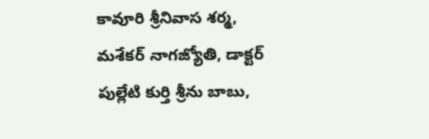కావూరి శ్రీనివాస శర్మ, మశేకర్ నాగజ్యోతి, డాక్టర్ పుల్లేటి కుర్తి శ్రీను బాబు,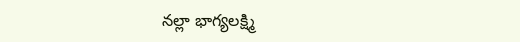నల్లా భాగ్యలక్ష్మి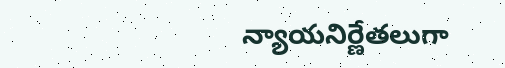న్యాయనిర్ణేతలుగా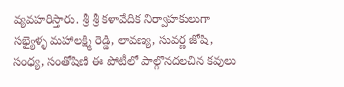వ్యవహరిస్తారు. శ్రీ శ్రీ కళావేదిక నిర్వాహకులుగా సభ్యైళ్ళ మహాలక్ష్మి రెడ్డి, లావణ్య, సువర్ణ జోషి, సంధ్య, సంతోషిణి ఈ పోటీలో పాల్గొనదలచిన కవులు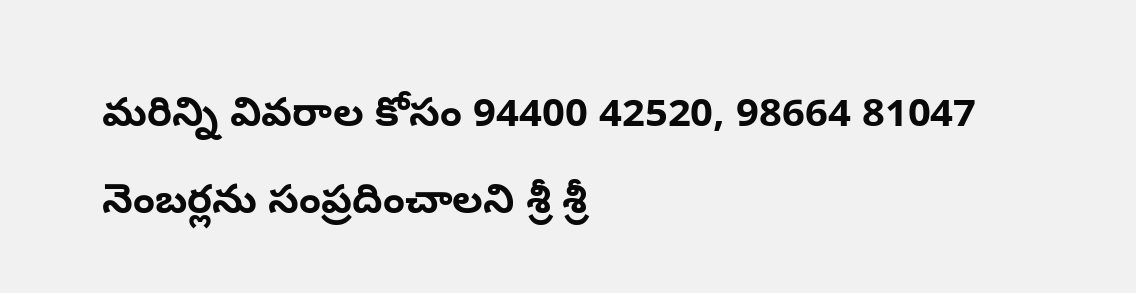మరిన్ని వివరాల కోసం 94400 42520, 98664 81047 నెంబర్లను సంప్రదించాలని శ్రీ శ్రీ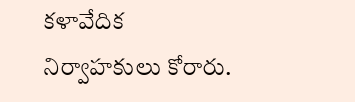కళావేదిక నిర్వాహకులు కోరారు.